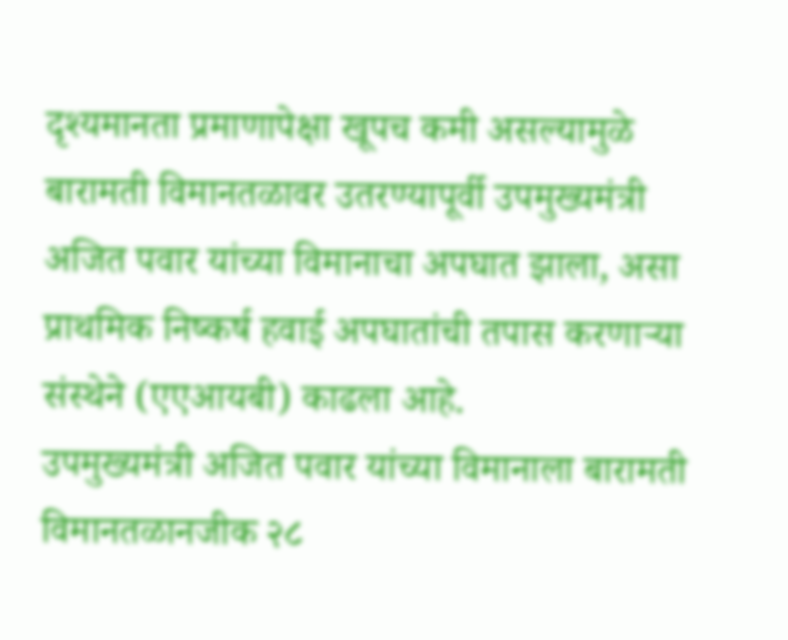दृश्यमानता प्रमाणापेक्षा खूपच कमी असल्यामुळे बारामती विमानतळावर उतरण्यापूर्वी उपमुख्यमंत्री अजित पवार यांच्या विमानाचा अपघात झाला, असा प्राथमिक निष्कर्ष हवाई अपघातांची तपास करणाऱ्या संस्थेने (एएआयबी) काढला आहे.
उपमुख्यमंत्री अजित पवार यांच्या विमानाला बारामती विमानतळानजीक २८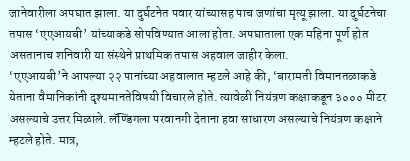जानेवारीला अपघात झाला. या दुर्घटनेत पवार यांच्यासह पाच जणांचा मृत्यू झाला. या दुर्घटनेचा तपास ‘एएआयबी’ यांच्याकडे सोपविण्यात आला होता. अपघाताला एक महिना पूर्ण होत असतानाच शनिवारी या संस्थेने प्राथमिक तपास अहवाल जाहीर केला.
‘एएआयबी’ने आपल्या २२ पानांच्या अहवालात म्हटले आहे की, ‘बारामती विमानतळाकडे येताना वैमानिकांनी दृश्यमानतेविषयी विचारले होते. त्यावेळी नियंत्रण कक्षाकडून ३००० मीटर असल्याचे उत्तर मिळाले. लॅण्डिंगला परवानगी देताना हवा साधारण असल्याचे नियंत्रण कक्षाने म्हटले होते. मात्र,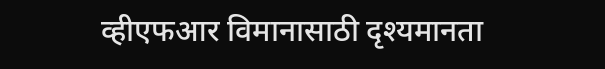व्हीएफआर विमानासाठी दृश्यमानता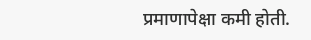प्रमाणापेक्षा कमी होती.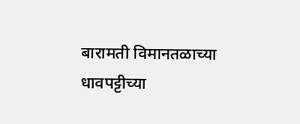बारामती विमानतळाच्या धावपट्टीच्या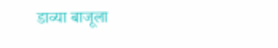डाव्या बाजूला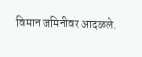विमान जमिनीवर आदळले.